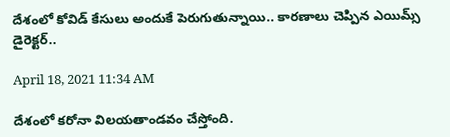దేశంలో కోవిడ్ కేసులు అందుకే పెరుగుతున్నాయి.. కార‌ణాలు చెప్పిన ఎయిమ్స్ డైరెక్ట‌ర్‌..

April 18, 2021 11:34 AM

దేశంలో క‌రోనా విల‌య‌తాండవం చేస్తోంది.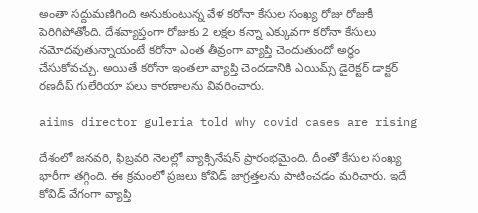అంతా స‌ద్దుమ‌ణిగింది అనుకుంటున్న వేళ క‌రోనా కేసుల సంఖ్య రోజు రోజుకీ పెరిగిపోతోంది. దేశ‌వ్యాప్తంగా రోజుకు 2 ల‌క్ష‌ల కన్నా ఎక్కువ‌గా క‌రోనా కేసులు న‌మోద‌వుతున్నాయంటే క‌రోనా ఎంత తీవ్రంగా వ్యాప్తి చెందుతుందో అర్ధం చేసుకోవ‌చ్చు. అయితే క‌రోనా ఇంత‌లా వ్యాప్తి చెంద‌డానికి ఎయిమ్స్ డైరెక్ట‌ర్ డాక్ట‌ర్ ర‌ణ‌దీప్ గులేరియా ప‌లు కార‌ణాల‌ను వివ‌రించారు.

aiims director guleria told why covid cases are rising

దేశంలో జ‌న‌వ‌రి, ఫిబ్ర‌వ‌రి నెల‌ల్లో వ్యాక్సినేష‌న్ ప్రారంభ‌మైంది. దీంతో కేసుల సంఖ్య భారీగా త‌గ్గింది. ఈ క్ర‌మంలో ప్ర‌జ‌లు కోవిడ్ జాగ్ర‌త్త‌ల‌ను పాటించ‌డం మ‌రిచారు. ఇదే కోవిడ్ వేగంగా వ్యాప్తి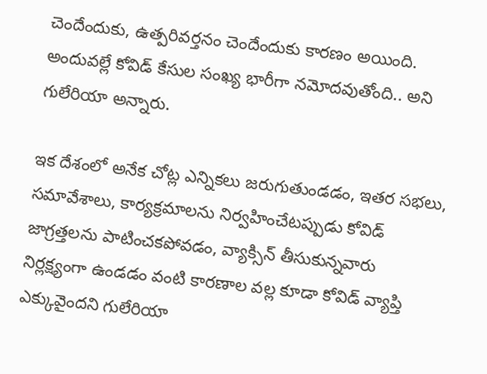చెందేందుకు, ఉత్ప‌రివ‌ర్త‌నం చెందేందుకు కార‌ణం అయింది. అందువ‌ల్లే కోవిడ్ కేసుల సంఖ్య భారీగా న‌మోదవుతోంది.. అని గులేరియా అన్నారు.

ఇక దేశంలో అనేక చోట్ల ఎన్నిక‌లు జ‌రుగుతుండ‌డం, ఇత‌ర స‌భ‌లు, స‌మావేశాలు, కార్య‌క్ర‌మాలను నిర్వ‌హించేట‌ప్పుడు కోవిడ్ జాగ్ర‌త్త‌ల‌ను పాటించ‌క‌పోవ‌డం, వ్యాక్సిన్ తీసుకున్న‌వారు నిర్ల‌క్ష్యంగా ఉండ‌డం వంటి కార‌ణాల వ‌ల్ల కూడా కోవిడ్ వ్యాప్తి ఎక్కువైంద‌ని గులేరియా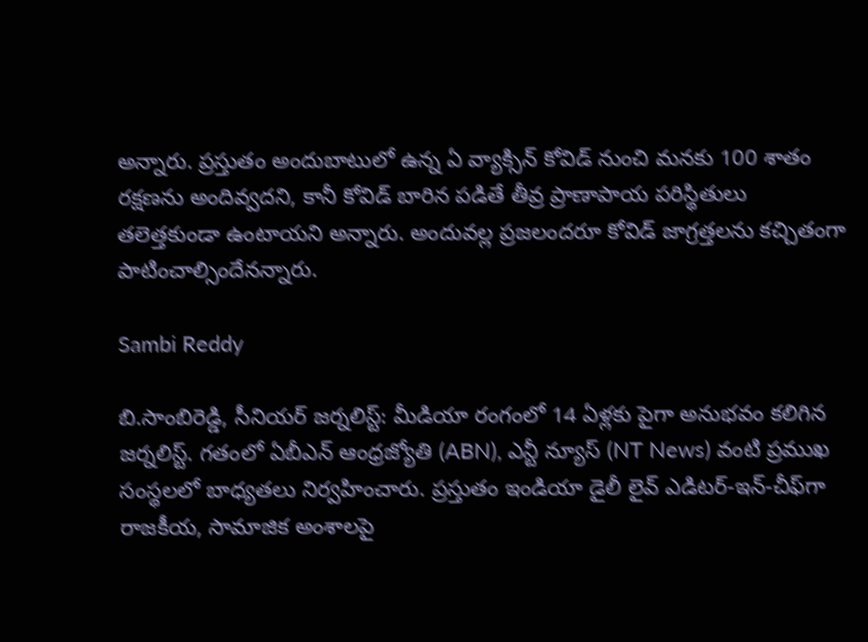అన్నారు. ప్ర‌స్తుతం అందుబాటులో ఉన్న ఏ వ్యాక్సిన్ కోవిడ్ నుంచి మ‌న‌కు 100 శాతం ర‌క్ష‌ణ‌ను అందివ్వ‌ద‌ని, కానీ కోవిడ్ బారిన ప‌డితే తీవ్ర ప్రాణాపాయ ప‌రిస్థితులు త‌లెత్త‌కుండా ఉంటాయ‌ని అన్నారు. అందువ‌ల్ల ప్ర‌జ‌లంద‌రూ కోవిడ్ జాగ్ర‌త్త‌ల‌ను క‌చ్చితంగా పాటించాల్సిందేన‌న్నారు.

Sambi Reddy

బి.సాంబిరెడ్డి, సీనియర్ జర్నలిస్ట్: మీడియా రంగంలో 14 ఏళ్లకు పైగా అనుభవం కలిగిన జర్నలిస్ట్. గతంలో ఏబీఎన్ ఆంధ్ర‌జ్యోతి (ABN), ఎన్టీ న్యూస్ (NT News) వంటి ప్రముఖ సంస్థలలో బాధ్యతలు నిర్వహించారు. ప్రస్తుతం ఇండియా డైలీ లైవ్ ఎడిటర్-ఇన్-చీఫ్‌గా రాజకీయ, సామాజిక అంశాలపై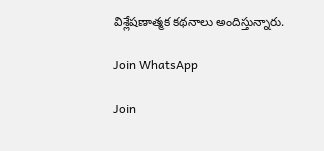విశ్లేషణాత్మక కథనాలు అందిస్తున్నారు.

Join WhatsApp

Join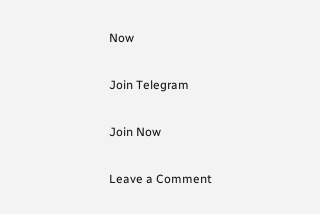Now

Join Telegram

Join Now

Leave a Comment